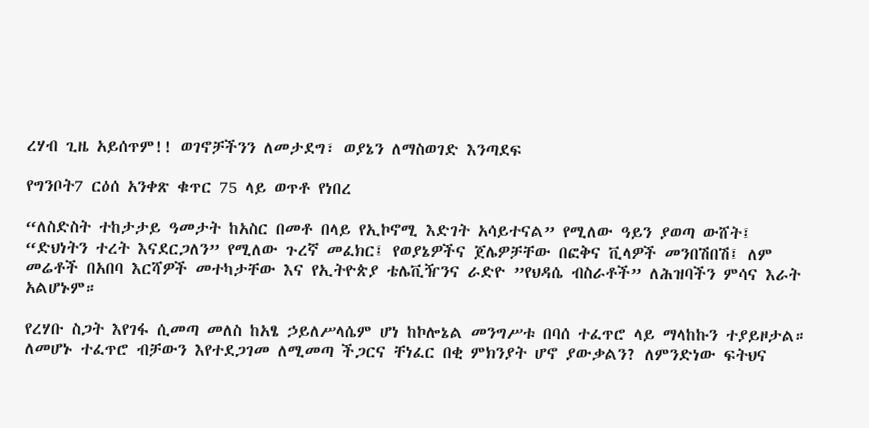ረሃብ ጊዜ አይሰጥም!! ወገኖቻችንን ለመታደግ፣ ወያኔን ለማስወገድ እንጣደፍ

የግንቦት7 ርዕሰ አንቀጽ ቁጥር 75 ላይ ወጥቶ የነበረ

“ለስድስት ተከታታይ ዓመታት ከአስር በመቶ በላይ የኢኮኖሚ እድገት አሳይተናል” የሚለው ዓይን ያወጣ ውሸት፤ “ድህነትን ተረት እናደርጋለን” የሚለው ጉረኛ መፈክር፤ የወያኔዎችና ጀሌዎቻቸው በፎቅና ቪላዎች መንበሽበሽ፤ ለም መሬቶች በአበባ እርሻዎች መተካታቸው እና የኢትዮጵያ ቴሌቪዥንና ራድዮ ”የህዳሴ ብስራቶች” ለሕዝባችን ምሳና እራት አልሆኑም።

የረሃቡ ስጋት እየገፋ ሲመጣ መለስ ከአፄ ኃይለሥላሴም ሆነ ከኮሎኔል መንግሥቱ በባሰ ተፈጥሮ ላይ ማላከኩን ተያይዞታል። ለመሆኑ ተፈጥሮ ብቻውን እየተደጋገመ ለሚመጣ ችጋርና ቸነፈር በቂ ምክንያት ሆኖ ያውቃልን? ለምንድነው ፍትህና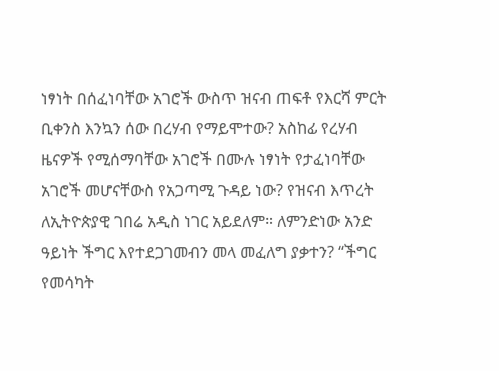ነፃነት በሰፈነባቸው አገሮች ውስጥ ዝናብ ጠፍቶ የእርሻ ምርት ቢቀንስ እንኳን ሰው በረሃብ የማይሞተው? አስከፊ የረሃብ ዜናዎች የሚሰማባቸው አገሮች በሙሉ ነፃነት የታፈነባቸው አገሮች መሆናቸውስ የአጋጣሚ ጉዳይ ነው? የዝናብ እጥረት ለኢትዮጵያዊ ገበሬ አዲስ ነገር አይደለም። ለምንድነው አንድ ዓይነት ችግር እየተደጋገመብን መላ መፈለግ ያቃተን? “ችግር የመሳካት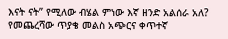እናት ናት” የሚለው ብሄል ምነው እኛ ዘንድ አልሰራ አለ? የመጨረሻው ጥያቄ መልስ አጭርና ቀጥተኛ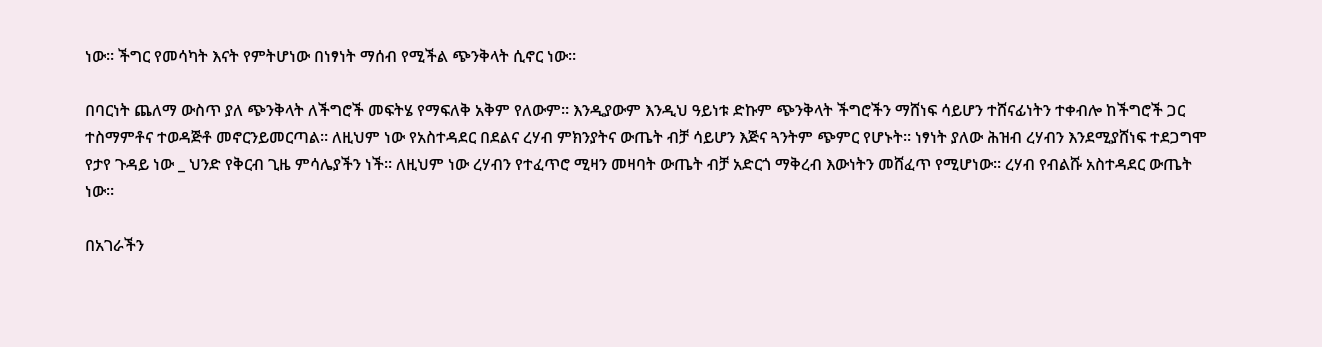ነው። ችግር የመሳካት እናት የምትሆነው በነፃነት ማሰብ የሚችል ጭንቅላት ሲኖር ነው።

በባርነት ጨለማ ውስጥ ያለ ጭንቅላት ለችግሮች መፍትሄ የማፍለቅ አቅም የለውም። እንዲያውም እንዲህ ዓይነቱ ድኩም ጭንቅላት ችግሮችን ማሸነፍ ሳይሆን ተሸናፊነትን ተቀብሎ ከችግሮች ጋር ተስማምቶና ተወዳጅቶ መኖርንይመርጣል። ለዚህም ነው የአስተዳደር በደልና ረሃብ ምክንያትና ውጤት ብቻ ሳይሆን እጅና ጓንትም ጭምር የሆኑት። ነፃነት ያለው ሕዝብ ረሃብን እንደሚያሸነፍ ተደጋግሞ የታየ ጉዳይ ነው _ ህንድ የቅርብ ጊዜ ምሳሌያችን ነች። ለዚህም ነው ረሃብን የተፈጥሮ ሚዛን መዛባት ውጤት ብቻ አድርጎ ማቅረብ እውነትን መሸፈጥ የሚሆነው። ረሃብ የብልሹ አስተዳደር ውጤት ነው።

በአገራችን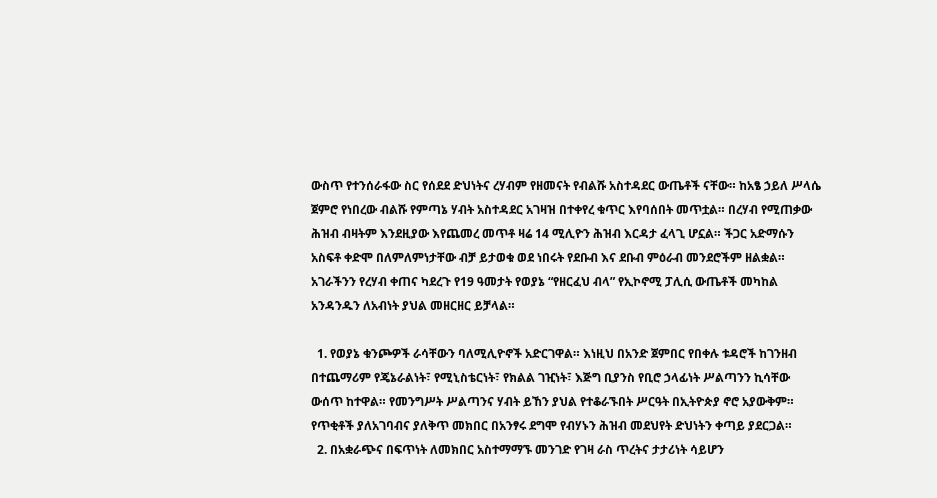ውስጥ የተንሰራፋው ስር የሰደደ ድህነትና ረሃብም የዘመናት የብልሹ አስተዳደር ውጤቶች ናቸው። ከአፄ ኃይለ ሥላሴ ጀምሮ የነበረው ብልሹ የምጣኔ ሃብት አስተዳደር አገዛዝ በተቀየረ ቁጥር እየባሰበት መጥቷል። በረሃብ የሚጠቃው ሕዝብ ብዛትም እንደዚያው እየጨመረ መጥቶ ዛሬ 14 ሚሊዮን ሕዝብ እርዳታ ፈላጊ ሆኗል። ችጋር አድማሱን አስፍቶ ቀድሞ በለምለምነታቸው ብቻ ይታወቁ ወደ ነበሩት የደቡብ እና ደቡብ ምዕራብ መንደሮችም ዘልቋል። አገራችንን የረሃብ ቀጠና ካደረጉ የ19 ዓመታት የወያኔ “የዘርፈህ ብላ” የኢኮኖሚ ፓሊሲ ውጤቶች መካከል አንዳንዱን ለአብነት ያህል መዘርዘር ይቻላል።

  1. የወያኔ ቁንጮዎች ራሳቸውን ባለሚሊዮኖች አድርገዋል። እነዚህ በአንድ ጀምበር የበቀሉ ቱዳሮች ከገንዘብ በተጨማሪም የጄኔራልነት፣ የሚኒስቴርነት፣ የክልል ገዢነት፣ እጅግ ቢያንስ የቢሮ ኃላፊነት ሥልጣንን ኪሳቸው ውሰጥ ከተዋል። የመንግሥት ሥልጣንና ሃብት ይኸን ያህል የተቆራኙበት ሥርዓት በኢትዮጵያ ኖሮ አያውቅም። የጥቂቶች ያለአገባብና ያለቅጥ መክበር በአንፃሩ ደግሞ የብሃኑን ሕዝብ መደህየት ድህነትን ቀጣይ ያደርጋል።
  2. በአቋራጭና በፍጥነት ለመክበር አስተማማኙ መንገድ የገዛ ራስ ጥረትና ታታሪነት ሳይሆን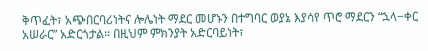ቅጥፈት፣ አጭበርባሪነትና ሎሌነት ማደር መሆኑን በተግባር ወያኔ እያሳየ ጥሮ ማደርን “ኋላ−ቀር አሠራር” አድርጎታል። በዚህም ምክንያት አድርባይነት፣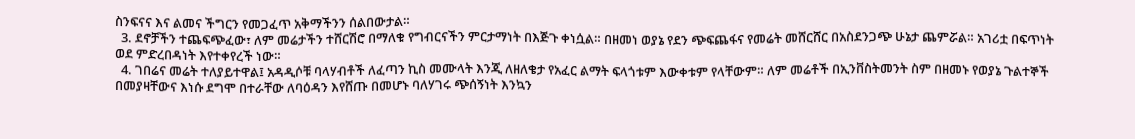ስንፍናና እና ልመና ችግርን የመጋፈጥ አቅማችንን ሰልበውታል።
  3. ደኖቻችን ተጨፍጭፈው፣ ለም መሬታችን ተሸርሽሮ በማለቁ የግብርናችን ምርታማነት በእጅጉ ቀነሷል። በዘመነ ወያኔ የደን ጭፍጨፋና የመሬት መሸርሸር በአስደንጋጭ ሁኔታ ጨምሯል። አገሪቷ በፍጥነት ወደ ምድረበዳነት እየተቀየረች ነው።
  4. ገበሬና መሬት ተለያይተዋል፤ አዳዲሶቹ ባላሃብቶች ለፈጣን ኪስ መሙላት እንጂ ለዘለቄታ የአፈር ልማት ፍላጎቱም እውቀቱም የላቸውም። ለም መሬቶች በኢንቨስትመንት ስም በዘመኑ የወያኔ ጉልተኞች በመያዛቸውና እነሱ ደግሞ በተራቸው ለባዕዳን እየሸጡ በመሆኑ ባለሃገሩ ጭሰኝነት እንኳን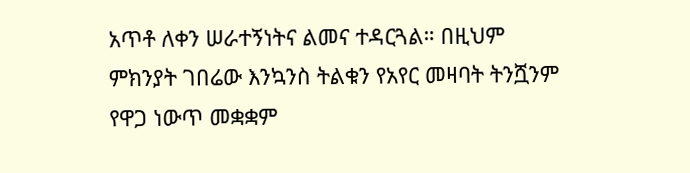አጥቶ ለቀን ሠራተኝነትና ልመና ተዳርጓል። በዚህም ምክንያት ገበሬው እንኳንስ ትልቁን የአየር መዛባት ትንሿንም የዋጋ ነውጥ መቋቋም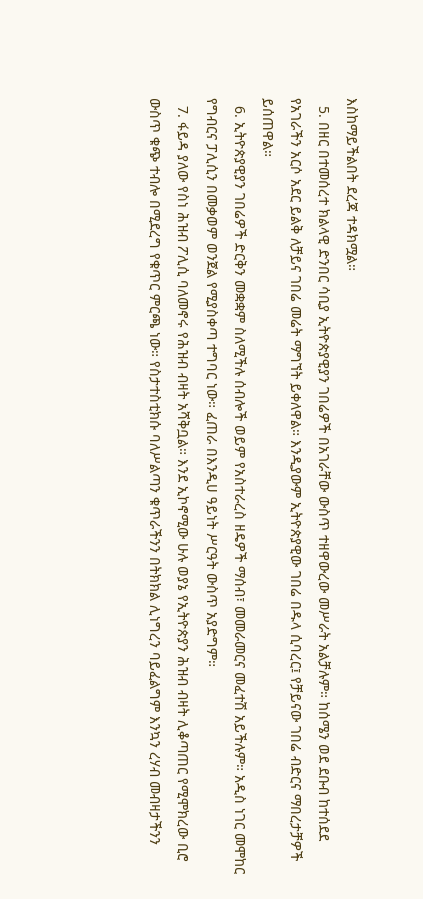እስከማይችልበት ደረጃ ተዳክሟል።
  5. በዘር በተመሰረተ ክልላዊ ድንበር ሳቢያ ኢትዮጵያዊያን ገበሬዎች በአገራቸው ውስጥ ተዘዋውረው መሥራት አልቻሉም። ከሰሜን ወደ ደቡብ ከተሰደደ የአገራችን አርሶ አደር ይልቅ ለቻይና ገበሬ መሬት ማግኘት ይቀለዋል። እንዲያውም ኢትዮጵያዊው ገበሬ በዱላ ሲባረር፤ የቻይናው ገበሬ ብድርና ማበረታቻዎች ይሰጠዋል።
  6. ኢትዮጵያዊያን ገበሬዎች ድርቅን መቋቋም ስለሚችሉ ሰብሎች ወይም የአስተራረስ ዘዴዎች ማሰብ፣ መመራመርና መፈተሽ አይችሉም። አዲስ ነገር መሞከር የግብርና ፓሊሲን በመቃወም ወንጀል የሚያስቀጣ ተግባር ነው። ፈጠራ በእንዲሀ ዓይነት ሥርዓት ውስጥ አያድግም።
  7. ፋይዳ ያለው የስነ ሕዝብ ፖሊሲ ባለመኖሩ የሕዝብ ብዛት አሻቅቧል። እንደ ኢኮኖሚው ሁሉ ወያኔ የኢትዮጵያን ሕዝብ ብዛት ሊቆጣጠር የሚሞክረው ቢሮ ውስጥ ቁጭ ተብሎ በሚደረግ የቁጥር ምርጫ ነው። የስታተስቲክሱ ባለሥልጣን ቁጥራችንን በትክክል ሊነግረን ባይፈልግም እንኳን ረሃብ መብዛታችንን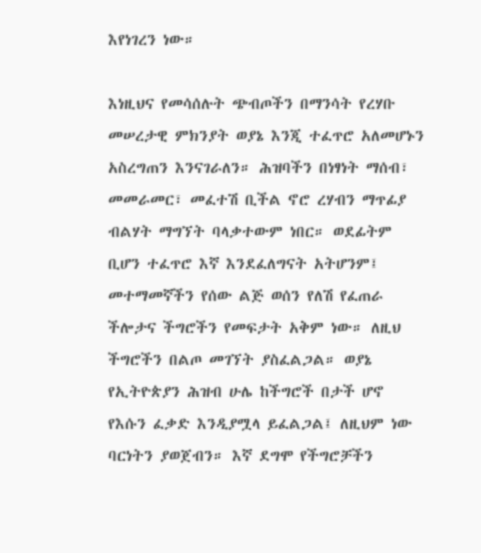እየነገረን ነው።

እነዚህና የመሳሰሉት ጭብጦችን በማንሳት የረሃቡ መሠረታዊ ምክንያት ወያኔ እንጂ ተፈጥሮ አለመሆኑን አስረግጠን እንናገራለን። ሕዝባችን በነፃነት ማሰብ፣ መመራመር፣ መፈተሽ ቢችል ኖሮ ረሃብን ማጥፊያ ብልሃት ማግኘት ባላቃተውም ነበር። ወደፊትም ቢሆን ተፈጥሮ እኛ እንደፈለግናት አትሆንም፤ መተማመኛችን የሰው ልጅ ወሰን የለሽ የፈጠራ ችሎታና ችግሮችን የመፍታት አቅም ነው። ለዚህ ችግሮችን በልጦ መገኘት ያስፈልጋል። ወያኔ የኢትዮጵያን ሕዝብ ሁሌ ከችግሮች በታች ሆኖ የእሱን ፈቃድ እንዲያሟላ ይፈልጋል፤ ለዚህም ነው ባርነትን ያወጀብን። እኛ ደግሞ የችግሮቻችን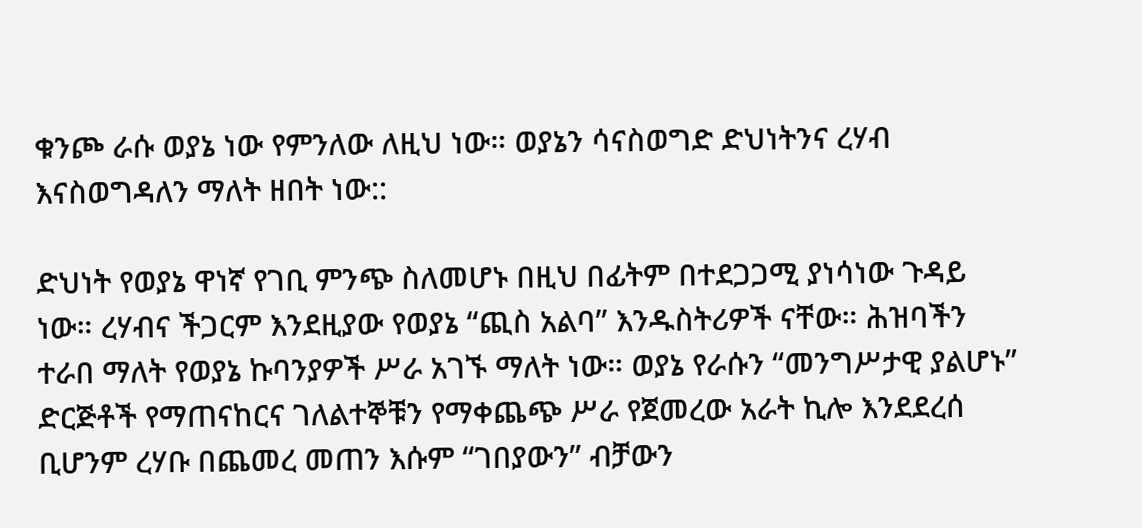ቁንጮ ራሱ ወያኔ ነው የምንለው ለዚህ ነው። ወያኔን ሳናስወግድ ድህነትንና ረሃብ እናስወግዳለን ማለት ዘበት ነው::

ድህነት የወያኔ ዋነኛ የገቢ ምንጭ ስለመሆኑ በዚህ በፊትም በተደጋጋሚ ያነሳነው ጉዳይ ነው። ረሃብና ችጋርም እንደዚያው የወያኔ “ጪስ አልባ” እንዱስትሪዎች ናቸው። ሕዝባችን ተራበ ማለት የወያኔ ኩባንያዎች ሥራ አገኙ ማለት ነው። ወያኔ የራሱን “መንግሥታዊ ያልሆኑ” ድርጅቶች የማጠናከርና ገለልተኞቹን የማቀጨጭ ሥራ የጀመረው አራት ኪሎ እንደደረሰ ቢሆንም ረሃቡ በጨመረ መጠን እሱም “ገበያውን” ብቻውን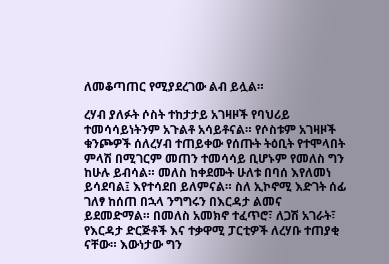ለመቆጣጠር የሚያደረገው ልብ ይሏል።

ረሃብ ያለፉት ሶስት ተከታታይ አገዛዞች የባህሪይ ተመሳሳይነትንም አጉልቶ አሳይቶናል። የሶስቱም አገዛዞች ቁንጮዎች ሰለረሃብ ተጠይቀው የሰጡት ትዕቢት የተሞላበት ምላሽ በሚገርም መጠን ተመሳሳይ ቢሆኑም የመለስ ግን ከሁሉ ይብሳል። መለስ ከቀደሙት ሁለቱ በባሰ እየለመነ ይሳደባል፤ እየተሳደበ ይለምናል። ስለ ኢኮኖሚ እድገት ሰፊ ገለፃ ከሰጠ በኋላ ንግግሩን በእርዳታ ልመና ይደመድማል። በመለስ አመክኖ ተፈጥሮ፣ ለጋሽ አገራት፣ የእርዳታ ድርጅቶች እና ተቃዋሚ ፓርቲዎች ለረሃቡ ተጠያቂ ናቸው። እውነታው ግን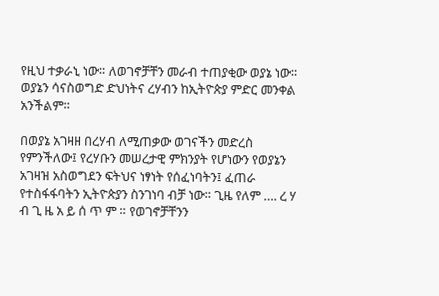የዚህ ተቃራኒ ነው። ለወገኖቻቸን መራብ ተጠያቂው ወያኔ ነው። ወያኔን ሳናስወግድ ድህነትና ረሃብን ከኢትዮጵያ ምድር መንቀል አንችልም።

በወያኔ አገዛዘ በረሃብ ለሚጠቃው ወገናችን መድረስ የምንችለው፤ የረሃቡን መሠረታዊ ምክንያት የሆነውን የወያኔን አገዛዝ አስወግደን ፍትህና ነፃነት የሰፈነባትን፤ ፈጠራ የተስፋፋባትን ኢትዮጵያን ስንገነባ ብቻ ነው። ጊዜ የለም …. ረ ሃ ብ ጊ ዜ አ ይ ሰ ጥ ም ። የወገኖቻቸንን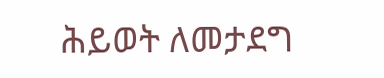ሕይወት ለመታደግ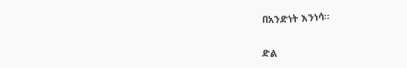በአንድነት እንነሳ።

ድል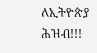ለኢትዮጵያ ሕዝብ!!!